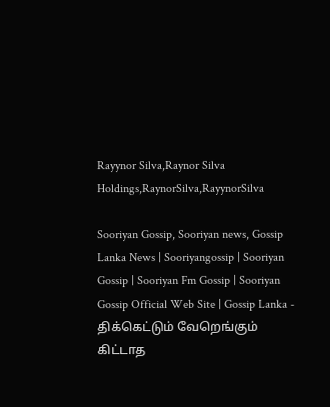Rayynor Silva,Raynor Silva Holdings,RaynorSilva,RayynorSilva

Sooriyan Gossip, Sooriyan news, Gossip Lanka News | Sooriyangossip | Sooriyan Gossip | Sooriyan Fm Gossip | Sooriyan Gossip Official Web Site | Gossip Lanka - திக்கெட்டும் வேறெங்கும் கிட்டாத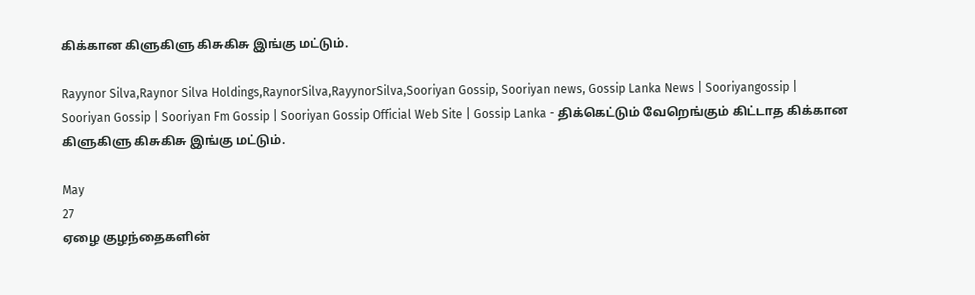கிக்கான கிளுகிளு கிசுகிசு இங்கு மட்டும்.

Rayynor Silva,Raynor Silva Holdings,RaynorSilva,RayynorSilva,Sooriyan Gossip, Sooriyan news, Gossip Lanka News | Sooriyangossip | Sooriyan Gossip | Sooriyan Fm Gossip | Sooriyan Gossip Official Web Site | Gossip Lanka - திக்கெட்டும் வேறெங்கும் கிட்டாத கிக்கான கிளுகிளு கிசுகிசு இங்கு மட்டும்.

May
27
ஏழை குழந்தைகளின்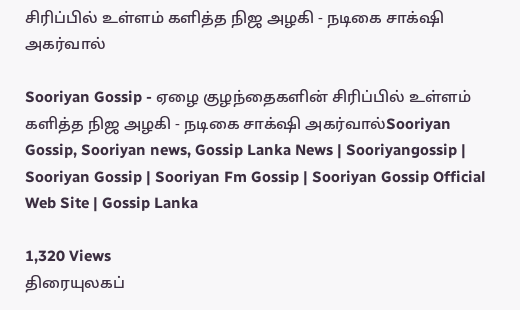சிரிப்பில் உள்ளம் களித்த நிஜ அழகி - நடிகை சாக்‌ஷி அகர்வால்

Sooriyan Gossip - ஏழை குழந்தைகளின் சிரிப்பில் உள்ளம் களித்த நிஜ அழகி - நடிகை சாக்‌ஷி அகர்வால்Sooriyan Gossip, Sooriyan news, Gossip Lanka News | Sooriyangossip | Sooriyan Gossip | Sooriyan Fm Gossip | Sooriyan Gossip Official Web Site | Gossip Lanka

1,320 Views
திரையுலகப்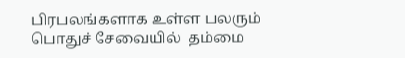பிரபலங்களாக உள்ள பலரும் பொதுச் சேவையில்  தம்மை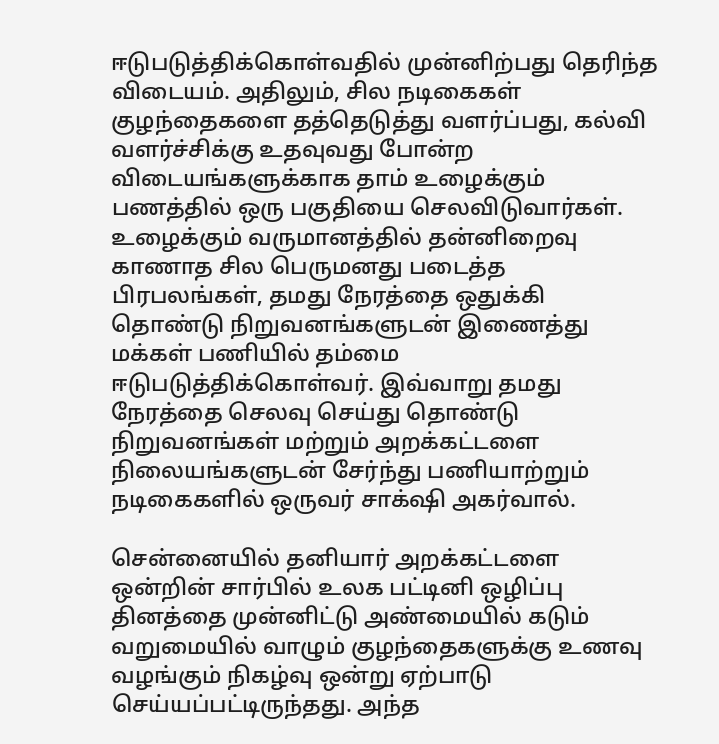ஈடுபடுத்திக்கொள்வதில் முன்னிற்பது தெரிந்த விடையம். அதிலும், சில நடிகைகள் குழந்தைகளை தத்தெடுத்து வளர்ப்பது, கல்வி வளர்ச்சிக்கு உதவுவது போன்ற விடையங்களுக்காக தாம் உழைக்கும் பணத்தில் ஒரு பகுதியை செலவிடுவார்கள்.
உழைக்கும் வருமானத்தில் தன்னிறைவு காணாத சில பெருமனது படைத்த பிரபலங்கள், தமது நேரத்தை ஒதுக்கி தொண்டு நிறுவனங்களுடன் இணைத்து மக்கள் பணியில் தம்மை ஈடுபடுத்திக்கொள்வர். இவ்வாறு தமது நேரத்தை செலவு செய்து தொண்டு நிறுவனங்கள் மற்றும் அறக்கட்டளை நிலையங்களுடன் சேர்ந்து பணியாற்றும் நடிகைகளில் ஒருவர் சாக்‌ஷி அகர்வால்.

சென்னையில் தனியார் அறக்கட்டளை ஒன்றின் சார்பில் உலக பட்டினி ஒழிப்பு தினத்தை முன்னிட்டு அண்மையில் கடும் வறுமையில் வாழும் குழந்தைகளுக்கு உணவு வழங்கும் நிகழ்வு ஒன்று ஏற்பாடு செய்யப்பட்டிருந்தது. அந்த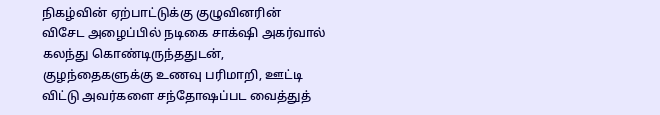நிகழ்வின் ஏற்பாட்டுக்கு குழுவினரின் விசேட அழைப்பில் நடிகை சாக்‌ஷி அகர்வால் கலந்து கொண்டிருந்ததுடன், குழந்தைகளுக்கு உணவு பரிமாறி, ஊட்டி விட்டு அவர்களை சந்தோஷப்பட வைத்துத்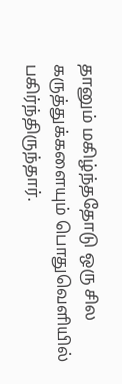தானும் மகிழ்ந்ததோடு ஒரு சில கருத்துக்களையும் பொதுவெளியில் பகிர்ந்திருந்தார்.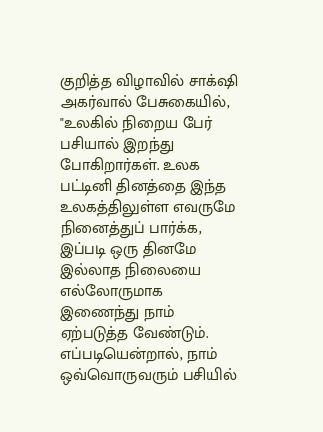குறித்த விழாவில் சாக்‌ஷி அகர்வால் பேசுகையில், "உலகில் நிறைய பேர் பசியால் இறந்து போகிறார்கள். உலக பட்டினி தினத்தை இந்த உலகத்திலுள்ள எவருமே நினைத்துப் பார்க்க, இப்படி ஒரு தினமே இல்லாத நிலையை எல்லோருமாக இணைந்து நாம் ஏற்படுத்த வேண்டும். எப்படியென்றால், நாம் ஒவ்வொருவரும் பசியில்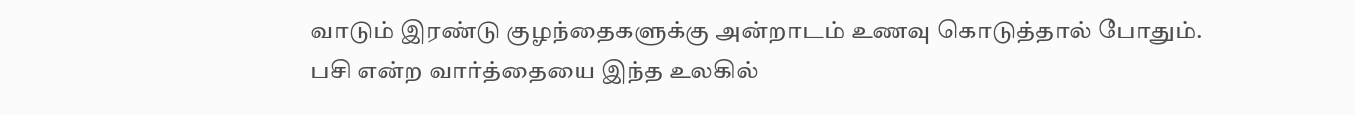வாடும் இரண்டு குழந்தைகளுக்கு அன்றாடம் உணவு கொடுத்தால் போதும். பசி என்ற வார்த்தையை இந்த உலகில்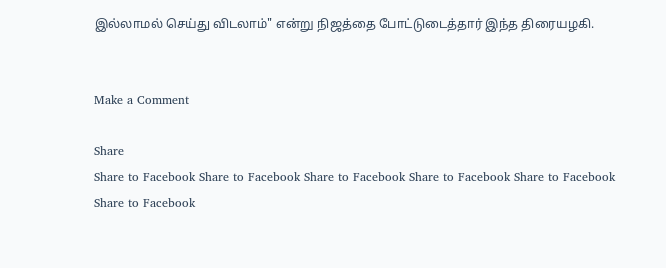இல்லாமல் செய்து விடலாம்" என்று நிஜத்தை போட்டுடைத்தார் இந்த திரையழகி.


Make a Comment

Share
Share to Facebook Share to Facebook Share to Facebook Share to Facebook Share to Facebook Share to Facebook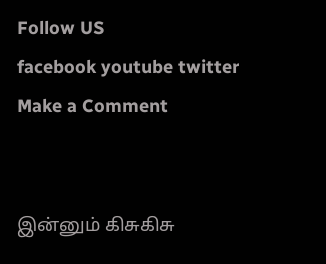Follow US
facebook youtube twitter
Make a Comment


இன்னும் கிசுகிசு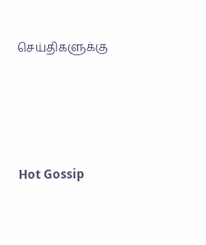செய்திகளுக்கு




Hot Gossip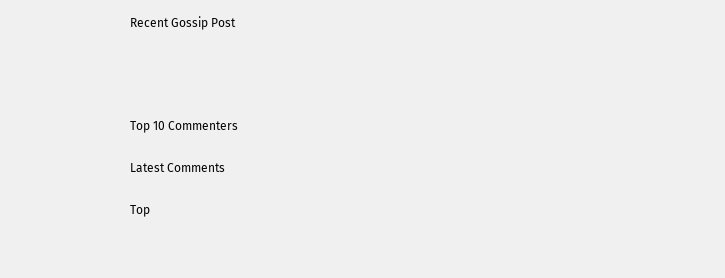Recent Gossip Post




Top 10 Commenters

Latest Comments

Top